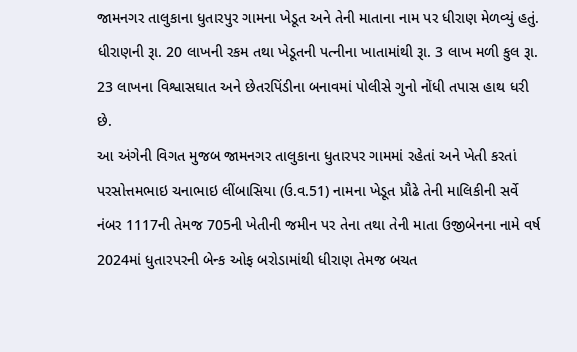જામનગર તાલુકાના ધુતારપુર ગામના ખેડૂત અને તેની માતાના નામ પર ધીરાણ મેળવ્યું હતું. ધીરાણની રૂા. 20 લાખની રકમ તથા ખેડૂતની પત્નીના ખાતામાંથી રૂા. 3 લાખ મળી કુલ રૂા. 23 લાખના વિશ્વાસઘાત અને છેતરપિંડીના બનાવમાં પોલીસે ગુનો નોંધી તપાસ હાથ ધરી છે.
આ અંગેની વિગત મુજબ જામનગર તાલુકાના ધુતારપર ગામમાં રહેતાં અને ખેતી કરતાં પરસોત્તમભાઇ ચનાભાઇ લીંબાસિયા (ઉ.વ.51) નામના ખેડૂત પ્રૌઢે તેની માલિકીની સર્વે નંબર 1117ની તેમજ 705ની ખેતીની જમીન પર તેના તથા તેની માતા ઉજીબેનના નામે વર્ષ 2024માં ધુતારપરની બેન્ક ઓફ બરોડામાંથી ધીરાણ તેમજ બચત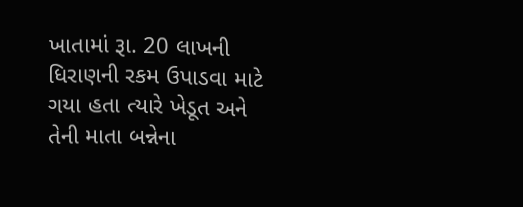ખાતામાં રૂા. 20 લાખની ધિરાણની રકમ ઉપાડવા માટે ગયા હતા ત્યારે ખેડૂત અને તેની માતા બન્નેના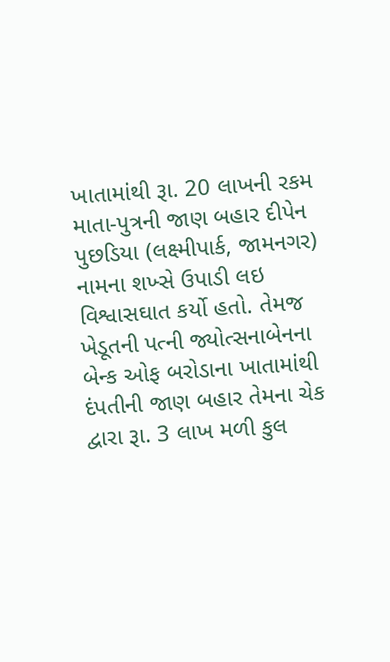ખાતામાંથી રૂા. 20 લાખની રકમ માતા-પુત્રની જાણ બહાર દીપેન પુછડિયા (લક્ષ્મીપાર્ક, જામનગર) નામના શખ્સે ઉપાડી લઇ વિશ્વાસઘાત કર્યો હતો. તેમજ ખેડૂતની પત્ની જ્યોત્સનાબેનના બેન્ક ઓફ બરોડાના ખાતામાંથી દંપતીની જાણ બહાર તેમના ચેક દ્વારા રૂા. 3 લાખ મળી કુલ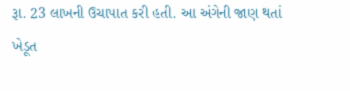રૂા. 23 લાખની ઉચાપાત કરી હતી. આ અંગેની જાણ થતાં ખેડૂત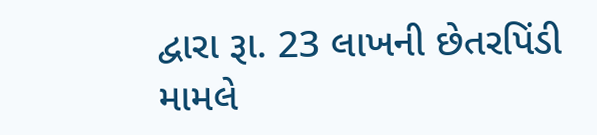દ્વારા રૂા. 23 લાખની છેતરપિંડી મામલે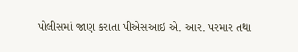પોલીસમાં જાણ કરાતા પીએસઆઇ એ. આર. પરમાર તથા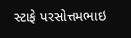સ્ટાફે પરસોત્તમભાઇ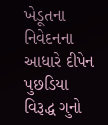ખેડૂતના નિવેદનના આધારે દીપેન પુછડિયા વિરૂદ્ધ ગુનો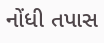નોંધી તપાસ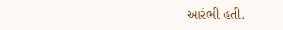આરંભી હતી.